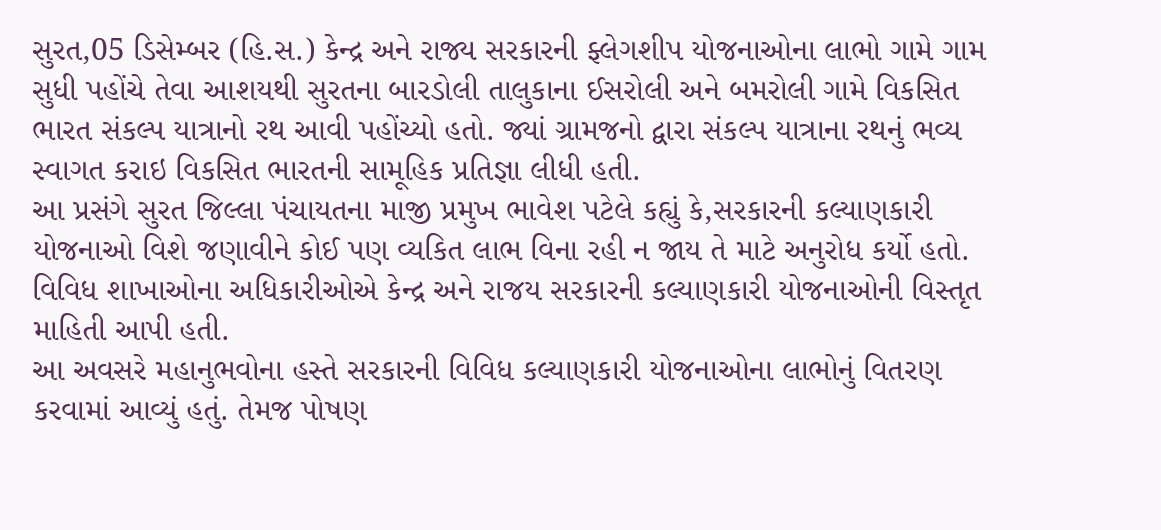સુરત,05 ડિસેમ્બર (હિ.સ.) કેન્દ્ર અને રાજ્ય સરકારની ફ્લેગશીપ યોજનાઓના લાભો ગામે ગામ સુધી પહોંચે તેવા આશયથી સુરતના બારડોલી તાલુકાના ઈસરોલી અને બમરોલી ગામે વિકસિત ભારત સંકલ્પ યાત્રાનો રથ આવી પહોંચ્યો હતો. જ્યાં ગ્રામજનો દ્વારા સંકલ્પ યાત્રાના રથનું ભવ્ય સ્વાગત કરાઇ વિકસિત ભારતની સામૂહિક પ્રતિજ્ઞા લીધી હતી.
આ પ્રસંગે સુરત જિલ્લા પંચાયતના માજી પ્રમુખ ભાવેશ પટેલે કહ્યું કે,સરકારની કલ્યાણકારી યોજનાઓ વિશે જણાવીને કોઈ પણ વ્યકિત લાભ વિના રહી ન જાય તે માટે અનુરોધ કર્યો હતો. વિવિધ શાખાઓના અધિકારીઓએ કેન્દ્ર અને રાજય સરકારની કલ્યાણકારી યોજનાઓની વિસ્તૃત માહિતી આપી હતી.
આ અવસરે મહાનુભવોના હસ્તે સરકારની વિવિધ કલ્યાણકારી યોજનાઓના લાભોનું વિતરણ કરવામાં આવ્યું હતું. તેમજ પોષણ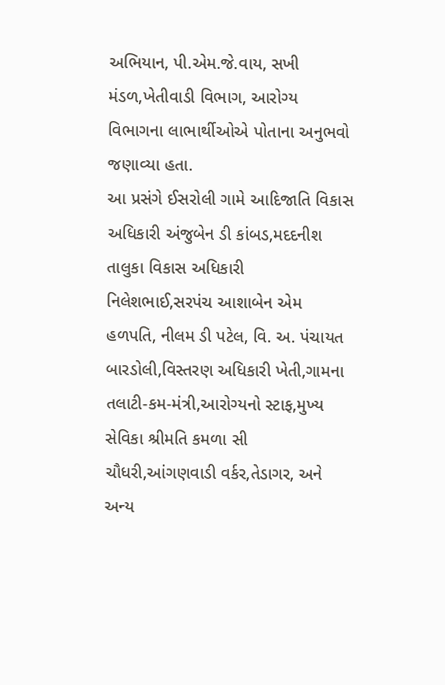અભિયાન, પી.એમ.જે.વાય, સખી મંડળ,ખેતીવાડી વિભાગ, આરોગ્ય વિભાગના લાભાર્થીઓએ પોતાના અનુભવો જણાવ્યા હતા.
આ પ્રસંગે ઈસરોલી ગામે આદિજાતિ વિકાસ અધિકારી અંજુબેન ડી કાંબડ,મદદનીશ તાલુકા વિકાસ અધિકારી નિલેશભાઈ,સરપંચ આશાબેન એમ હળપતિ, નીલમ ડી પટેલ, વિ. અ. પંચાયત બારડોલી,વિસ્તરણ અધિકારી ખેતી,ગામના તલાટી-કમ-મંત્રી,આરોગ્યનો સ્ટાફ,મુખ્ય સેવિકા શ્રીમતિ કમળા સી ચૌધરી,આંગણવાડી વર્કર,તેડાગર, અને અન્ય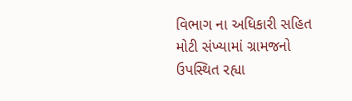વિભાગ ના અધિકારી સહિત મોટી સંખ્યામાં ગ્રામજનો ઉપસ્થિત રહ્યા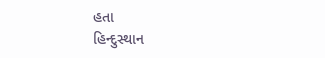હતા
હિન્દુસ્થાન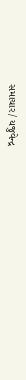સમાચાર/ યજુવેન્દ્ર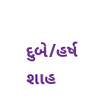દુબે/હર્ષ શાહ